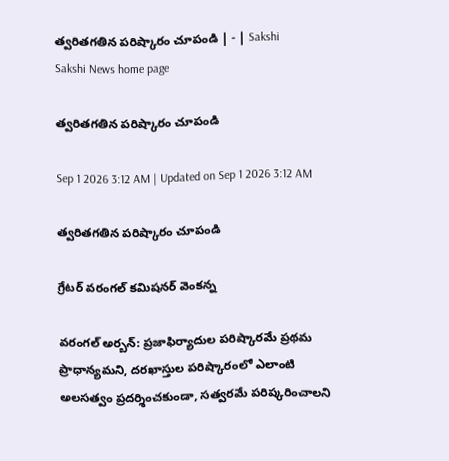త్వరితగతిన పరిష్కారం చూపండి | - | Sakshi
Sakshi News home page

త్వరితగతిన పరిష్కారం చూపండి

Sep 1 2026 3:12 AM | Updated on Sep 1 2026 3:12 AM

త్వరితగతిన పరిష్కారం చూపండి

గ్రేటర్‌ వరంగల్‌ కమిషనర్‌ వెంకన్న

వరంగల్‌ అర్బన్‌: ప్రజాఫిర్యాదుల పరిష్కారమే ప్రథమ ప్రాధాన్యమని, దరఖాస్తుల పరిష్కారంలో ఎలాంటి అలసత్వం ప్రదర్శించకుండా, సత్వరమే పరిష్కరించాలని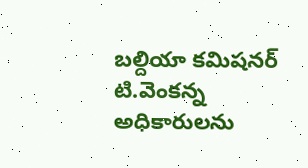బల్దియా కమిషనర్‌ టి.వెంకన్న అధికారులను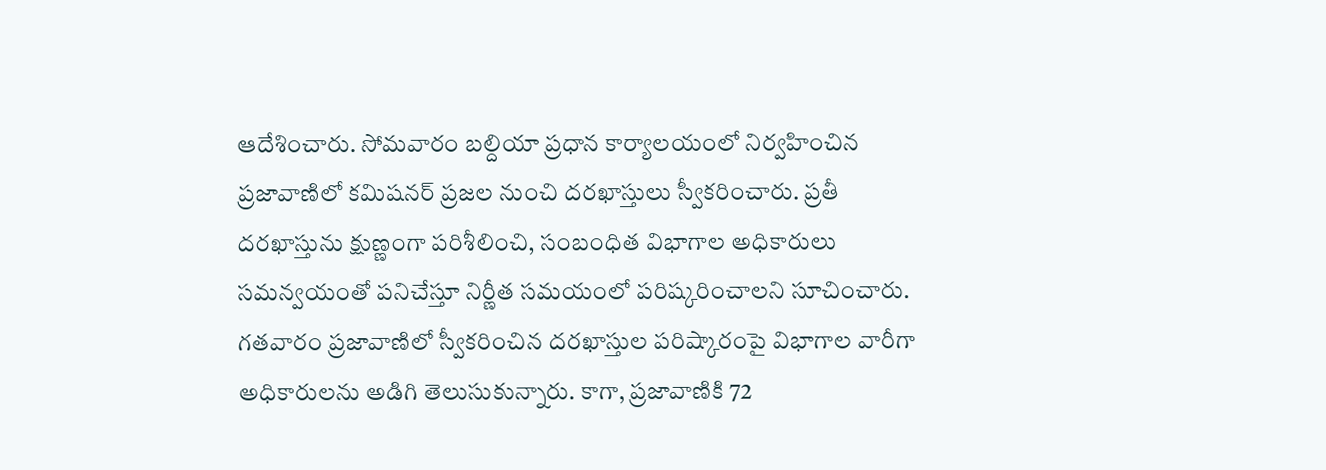ఆదేశించారు. సోమవారం బల్దియా ప్రధాన కార్యాలయంలో నిర్వహించిన ప్రజావాణిలో కమిషనర్‌ ప్రజల నుంచి దరఖాస్తులు స్వీకరించారు. ప్రతీ దరఖాస్తును క్షుణ్ణంగా పరిశీలించి, సంబంధిత విభాగాల అధికారులు సమన్వయంతో పనిచేస్తూ నిర్ణీత సమయంలో పరిష్కరించాలని సూచించారు. గతవారం ప్రజావాణిలో స్వీకరించిన దరఖాస్తుల పరిష్కారంపై విభాగాల వారీగా అధికారులను అడిగి తెలుసుకున్నారు. కాగా, ప్రజావాణికి 72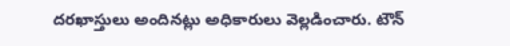దరఖాస్తులు అందినట్లు అధికారులు వెల్లడించారు. టౌన్‌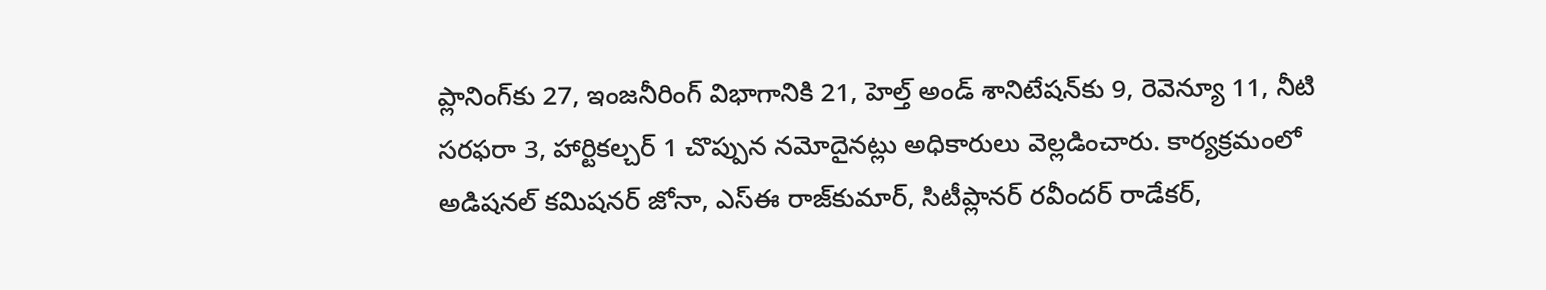ప్లానింగ్‌కు 27, ఇంజనీరింగ్‌ విభాగానికి 21, హెల్త్‌ అండ్‌ శానిటేషన్‌కు 9, రెవెన్యూ 11, నీటి సరఫరా 3, హార్టికల్చర్‌ 1 చొప్పున నమోదైనట్లు అధికారులు వెల్లడించారు. కార్యక్రమంలో అడిషనల్‌ కమిషనర్‌ జోనా, ఎస్‌ఈ రాజ్‌కుమార్‌, సిటీప్లానర్‌ రవీందర్‌ రాడేకర్‌,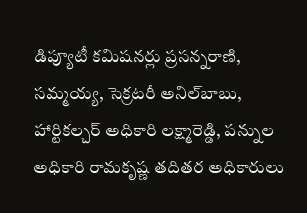డిప్యూటీ కమిషనర్లు ప్రసన్నరాణి, సమ్మయ్య, సెక్రటరీ అనిల్‌బాబు, హార్టికల్చర్‌ అధికారి లక్ష్మారెడ్డి, పన్నుల అధికారి రామకృష్ణ తదితర అధికారులు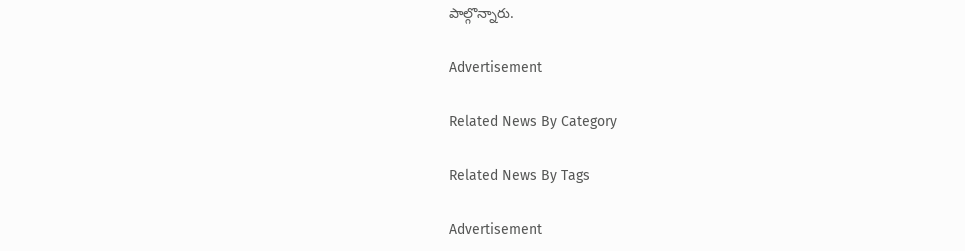పాల్గొన్నారు.

Advertisement

Related News By Category

Related News By Tags

Advertisement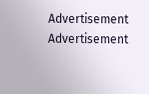Advertisement
Advertisement